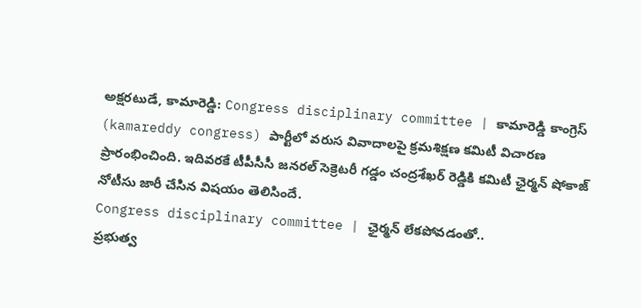అక్షరటుడే, కామారెడ్డి: Congress disciplinary committee | కామారెడ్డి కాంగ్రెస్ (kamareddy congress) పార్టీలో వరుస వివాదాలపై క్రమశిక్షణ కమిటీ విచారణ ప్రారంభించింది. ఇదివరకే టీపీసీసీ జనరల్ సెక్రెటరీ గడ్డం చంద్రశేఖర్ రెడ్డికి కమిటీ ఛైర్మన్ షోకాజ్ నోటీసు జారీ చేసిన విషయం తెలిసిందే.
Congress disciplinary committee | ఛైర్మన్ లేకపోవడంతో..
ప్రభుత్వ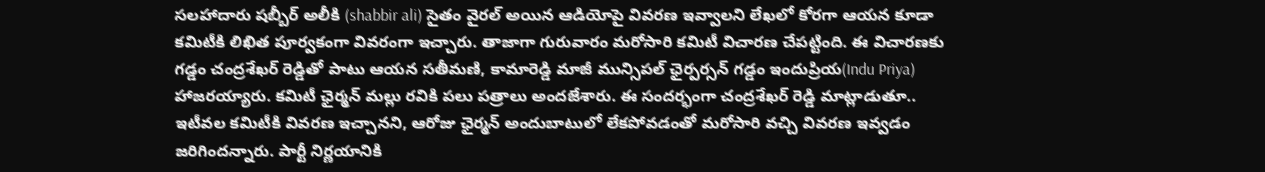సలహాదారు షబ్బీర్ అలీకి (shabbir ali) సైతం వైరల్ అయిన ఆడియోపై వివరణ ఇవ్వాలని లేఖలో కోరగా ఆయన కూడా కమిటీకి లిఖిత పూర్వకంగా వివరంగా ఇచ్చారు. తాజాగా గురువారం మరోసారి కమిటీ విచారణ చేపట్టింది. ఈ విచారణకు గడ్డం చంద్రశేఖర్ రెడ్డితో పాటు ఆయన సతీమణి, కామారెడ్డి మాజీ మున్సిపల్ ఛైర్పర్సన్ గడ్డం ఇందుప్రియ(Indu Priya) హాజరయ్యారు. కమిటీ ఛైర్మన్ మల్లు రవికి పలు పత్రాలు అందజేశారు. ఈ సందర్భంగా చంద్రశేఖర్ రెడ్డి మాట్లాడుతూ.. ఇటీవల కమిటీకి వివరణ ఇచ్చానని, ఆరోజు ఛైర్మన్ అందుబాటులో లేకపోవడంతో మరోసారి వచ్చి వివరణ ఇవ్వడం జరిగిందన్నారు. పార్టీ నిర్ణయానికి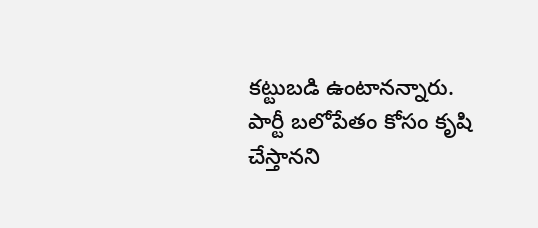కట్టుబడి ఉంటానన్నారు. పార్టీ బలోపేతం కోసం కృషి చేస్తానని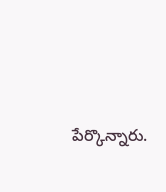పేర్కొన్నారు.